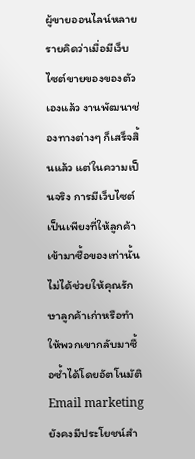ผู้ขายออนไลน์หลายรายคิดว่าเมื่อมีเว็บไซต์ขายของของตัวเองแล้ว งานพัฒนาช่องทางต่างๆ ก็เสร็จสิ้นแล้ว แต่ในความเป็นจริง การมีเว็บไซต์เป็นเพียงที่ให้ลูกค้าเข้ามาซื้อของเท่านั้น ไม่ได้ช่วยให้คุณรักษาลูกค้าเก่าหรือทำให้พวกเขากลับมาซื้อซ้ำได้โดยอัตโนมัติ Email marketing ยังคงมีประโยชน์สำ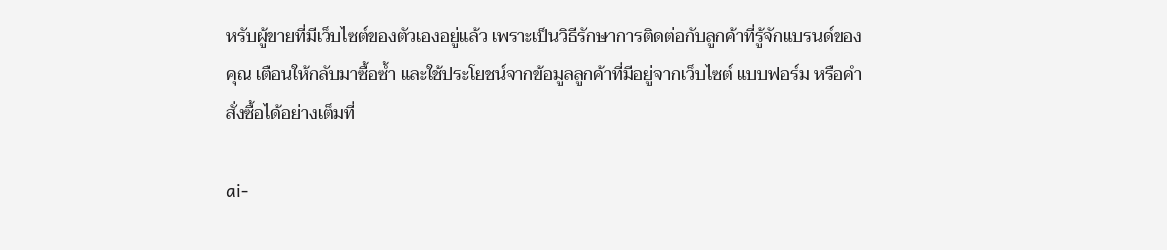หรับผู้ขายที่มีเว็บไซต์ของตัวเองอยู่แล้ว เพราะเป็นวิธีรักษาการติดต่อกับลูกค้าที่รู้จักแบรนด์ของคุณ เตือนให้กลับมาซื้อซ้ำ และใช้ประโยชน์จากข้อมูลลูกค้าที่มีอยู่จากเว็บไซต์ แบบฟอร์ม หรือคำสั่งซื้อได้อย่างเต็มที่

ai-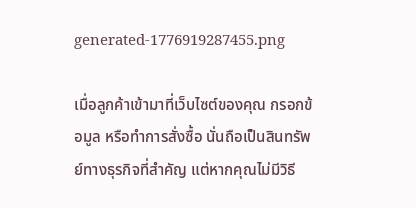generated-1776919287455.png

เมื่อลูกค้าเข้ามาที่เว็บไซต์ของคุณ กรอกข้อมูล หรือทำการสั่งซื้อ นั่นถือเป็นสินทรัพย์ทางธุรกิจที่สำคัญ แต่หากคุณไม่มีวิธี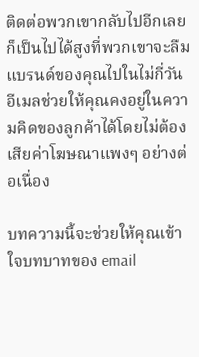ติดต่อพวกเขากลับไปอีกเลย ก็เป็นไปได้สูงที่พวกเขาจะลืมแบรนด์ของคุณไปในไม่กี่วัน อีเมลช่วยให้คุณคงอยู่ในความคิดของลูกค้าได้โดยไม่ต้องเสียค่าโฆษณาแพงๆ อย่างต่อเนื่อง

บทความนี้จะช่วยให้คุณเข้าใจบทบาทของ email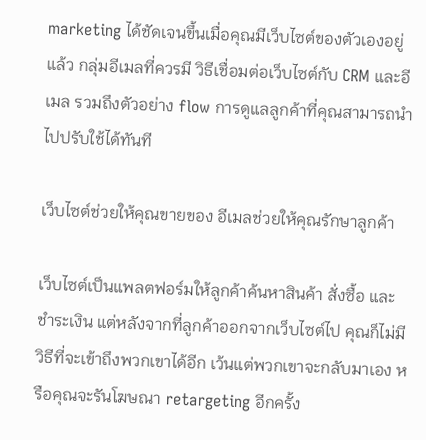marketing ได้ชัดเจนขึ้นเมื่อคุณมีเว็บไซต์ของตัวเองอยู่แล้ว กลุ่มอีเมลที่ควรมี วิธีเชื่อมต่อเว็บไซต์กับ CRM และอีเมล รวมถึงตัวอย่าง flow การดูแลลูกค้าที่คุณสามารถนำไปปรับใช้ได้ทันที

เว็บไซต์ช่วยให้คุณขายของ อีเมลช่วยให้คุณรักษาลูกค้า

เว็บไซต์เป็นแพลตฟอร์มให้ลูกค้าค้นหาสินค้า สั่งซื้อ และชำระเงิน แต่หลังจากที่ลูกค้าออกจากเว็บไซต์ไป คุณก็ไม่มีวิธีที่จะเข้าถึงพวกเขาได้อีก เว้นแต่พวกเขาจะกลับมาเอง หรือคุณจะรันโฆษณา retargeting อีกครั้ง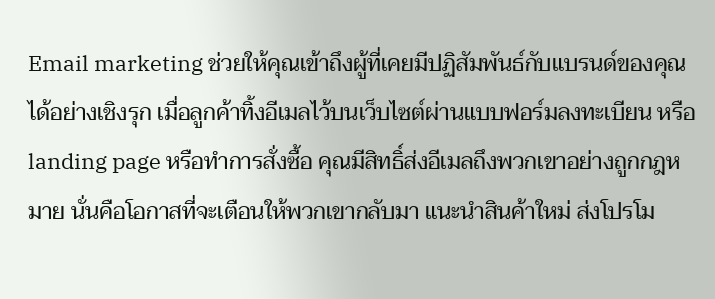Email marketing ช่วยให้คุณเข้าถึงผู้ที่เคยมีปฏิสัมพันธ์กับแบรนด์ของคุณได้อย่างเชิงรุก เมื่อลูกค้าทิ้งอีเมลไว้บนเว็บไซต์ผ่านแบบฟอร์มลงทะเบียน หรือ landing page หรือทำการสั่งซื้อ คุณมีสิทธิ์ส่งอีเมลถึงพวกเขาอย่างถูกกฎหมาย นั่นคือโอกาสที่จะเตือนให้พวกเขากลับมา แนะนำสินค้าใหม่ ส่งโปรโม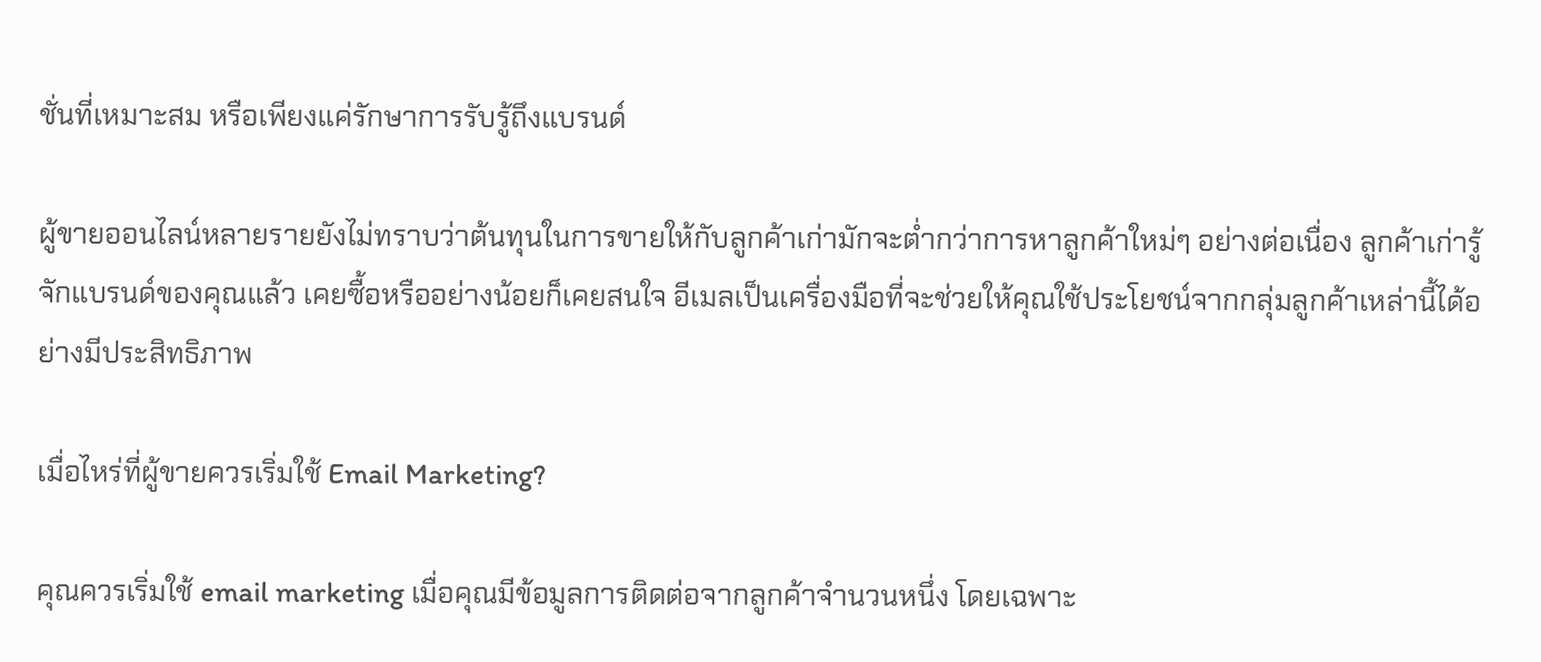ชั่นที่เหมาะสม หรือเพียงแค่รักษาการรับรู้ถึงแบรนด์

ผู้ขายออนไลน์หลายรายยังไม่ทราบว่าต้นทุนในการขายให้กับลูกค้าเก่ามักจะต่ำกว่าการหาลูกค้าใหม่ๆ อย่างต่อเนื่อง ลูกค้าเก่ารู้จักแบรนด์ของคุณแล้ว เคยซื้อหรืออย่างน้อยก็เคยสนใจ อีเมลเป็นเครื่องมือที่จะช่วยให้คุณใช้ประโยชน์จากกลุ่มลูกค้าเหล่านี้ได้อย่างมีประสิทธิภาพ

เมื่อไหร่ที่ผู้ขายควรเริ่มใช้ Email Marketing?

คุณควรเริ่มใช้ email marketing เมื่อคุณมีข้อมูลการติดต่อจากลูกค้าจำนวนหนึ่ง โดยเฉพาะ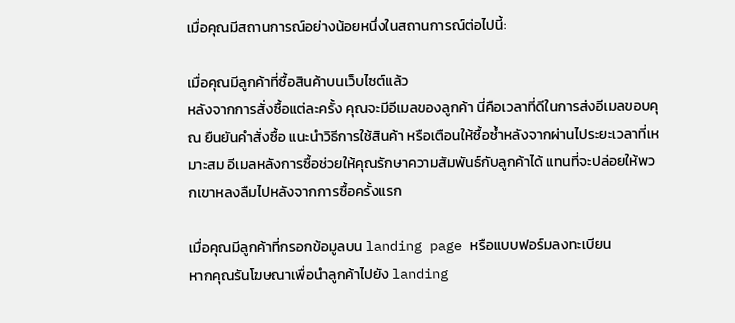เมื่อคุณมีสถานการณ์อย่างน้อยหนึ่งในสถานการณ์ต่อไปนี้:

เมื่อคุณมีลูกค้าที่ซื้อสินค้าบนเว็บไซต์แล้ว
หลังจากการสั่งซื้อแต่ละครั้ง คุณจะมีอีเมลของลูกค้า นี่คือเวลาที่ดีในการส่งอีเมลขอบคุณ ยืนยันคำสั่งซื้อ แนะนำวิธีการใช้สินค้า หรือเตือนให้ซื้อซ้ำหลังจากผ่านไประยะเวลาที่เหมาะสม อีเมลหลังการซื้อช่วยให้คุณรักษาความสัมพันธ์กับลูกค้าได้ แทนที่จะปล่อยให้พวกเขาหลงลืมไปหลังจากการซื้อครั้งแรก

เมื่อคุณมีลูกค้าที่กรอกข้อมูลบน landing page หรือแบบฟอร์มลงทะเบียน
หากคุณรันโฆษณาเพื่อนำลูกค้าไปยัง landing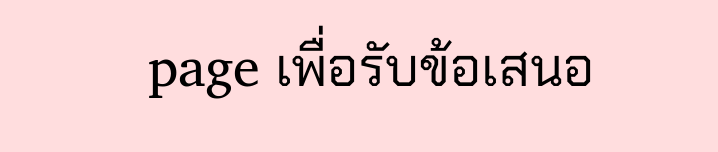page เพื่อรับข้อเสนอ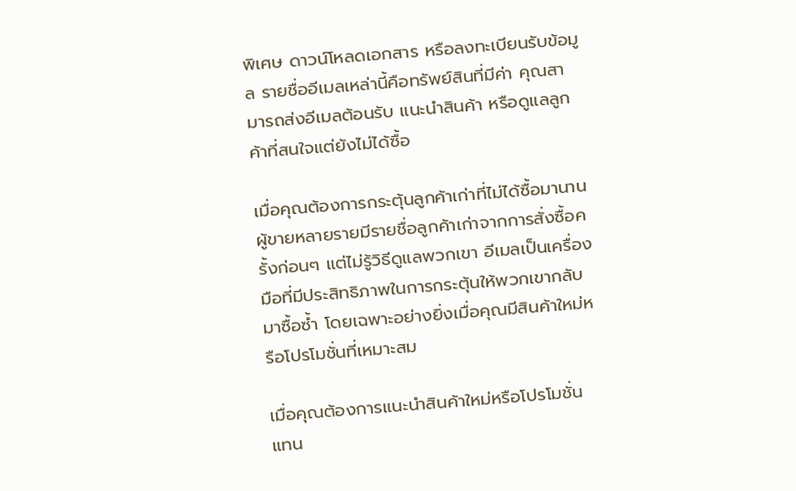พิเศษ ดาวน์โหลดเอกสาร หรือลงทะเบียนรับข้อมูล รายชื่ออีเมลเหล่านี้คือทรัพย์สินที่มีค่า คุณสามารถส่งอีเมลต้อนรับ แนะนำสินค้า หรือดูแลลูกค้าที่สนใจแต่ยังไม่ได้ซื้อ

เมื่อคุณต้องการกระตุ้นลูกค้าเก่าที่ไม่ได้ซื้อมานาน
ผู้ขายหลายรายมีรายชื่อลูกค้าเก่าจากการสั่งซื้อครั้งก่อนๆ แต่ไม่รู้วิธีดูแลพวกเขา อีเมลเป็นเครื่องมือที่มีประสิทธิภาพในการกระตุ้นให้พวกเขากลับมาซื้อซ้ำ โดยเฉพาะอย่างยิ่งเมื่อคุณมีสินค้าใหม่หรือโปรโมชั่นที่เหมาะสม

เมื่อคุณต้องการแนะนำสินค้าใหม่หรือโปรโมชั่น
แทน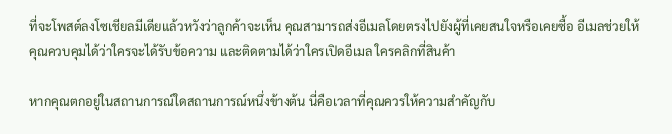ที่จะโพสต์ลงโซเชียลมีเดียแล้วหวังว่าลูกค้าจะเห็น คุณสามารถส่งอีเมลโดยตรงไปยังผู้ที่เคยสนใจหรือเคยซื้อ อีเมลช่วยให้คุณควบคุมได้ว่าใครจะได้รับข้อความ และติดตามได้ว่าใครเปิดอีเมล ใครคลิกที่สินค้า

หากคุณตกอยู่ในสถานการณ์ใดสถานการณ์หนึ่งข้างต้น นี่คือเวลาที่คุณควรให้ความสำคัญกับ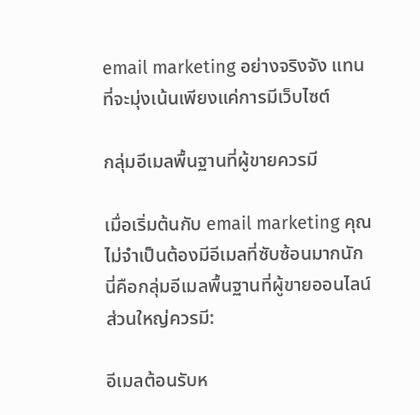email marketing อย่างจริงจัง แทนที่จะมุ่งเน้นเพียงแค่การมีเว็บไซต์

กลุ่มอีเมลพื้นฐานที่ผู้ขายควรมี

เมื่อเริ่มต้นกับ email marketing คุณไม่จำเป็นต้องมีอีเมลที่ซับซ้อนมากนัก นี่คือกลุ่มอีเมลพื้นฐานที่ผู้ขายออนไลน์ส่วนใหญ่ควรมี:

อีเมลต้อนรับห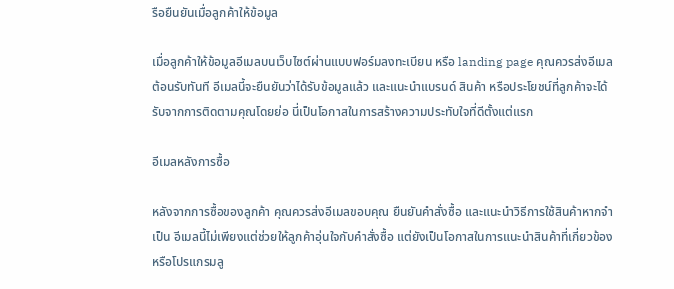รือยืนยันเมื่อลูกค้าให้ข้อมูล

เมื่อลูกค้าให้ข้อมูลอีเมลบนเว็บไซต์ผ่านแบบฟอร์มลงทะเบียน หรือ landing page คุณควรส่งอีเมลต้อนรับทันที อีเมลนี้จะยืนยันว่าได้รับข้อมูลแล้ว และแนะนำแบรนด์ สินค้า หรือประโยชน์ที่ลูกค้าจะได้รับจากการติดตามคุณโดยย่อ นี่เป็นโอกาสในการสร้างความประทับใจที่ดีตั้งแต่แรก

อีเมลหลังการซื้อ

หลังจากการซื้อของลูกค้า คุณควรส่งอีเมลขอบคุณ ยืนยันคำสั่งซื้อ และแนะนำวิธีการใช้สินค้าหากจำเป็น อีเมลนี้ไม่เพียงแต่ช่วยให้ลูกค้าอุ่นใจกับคำสั่งซื้อ แต่ยังเป็นโอกาสในการแนะนำสินค้าที่เกี่ยวข้อง หรือโปรแกรมลู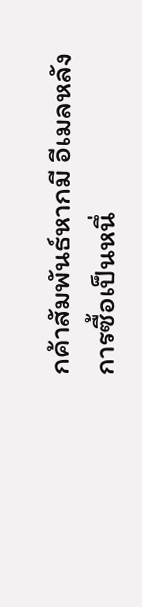กค้าสัมพันธ์หากมี อีเมลหลังการซื้อเป็นหนึ่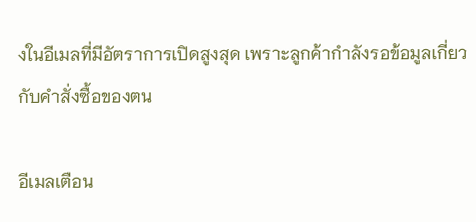งในอีเมลที่มีอัตราการเปิดสูงสุด เพราะลูกค้ากำลังรอข้อมูลเกี่ยวกับคำสั่งซื้อของตน

อีเมลเตือน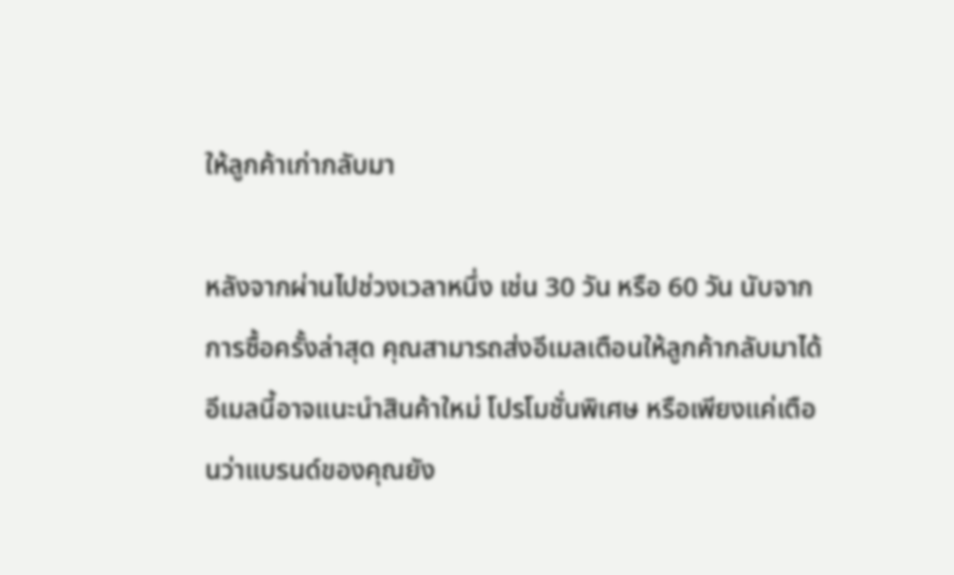ให้ลูกค้าเก่ากลับมา

หลังจากผ่านไปช่วงเวลาหนึ่ง เช่น 30 วัน หรือ 60 วัน นับจากการซื้อครั้งล่าสุด คุณสามารถส่งอีเมลเตือนให้ลูกค้ากลับมาได้ อีเมลนี้อาจแนะนำสินค้าใหม่ โปรโมชั่นพิเศษ หรือเพียงแค่เตือนว่าแบรนด์ของคุณยัง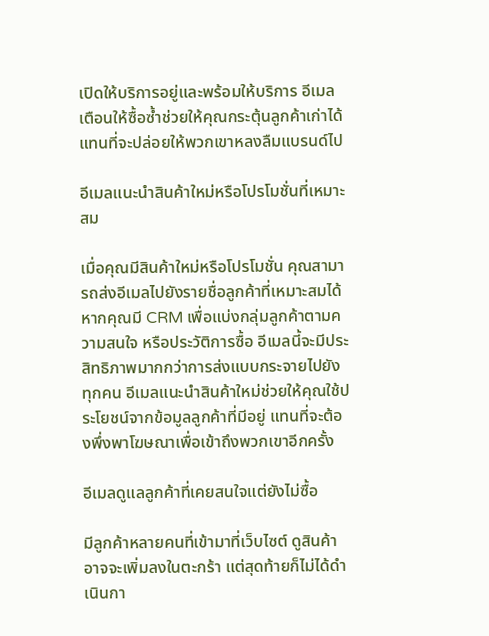เปิดให้บริการอยู่และพร้อมให้บริการ อีเมลเตือนให้ซื้อซ้ำช่วยให้คุณกระตุ้นลูกค้าเก่าได้ แทนที่จะปล่อยให้พวกเขาหลงลืมแบรนด์ไป

อีเมลแนะนำสินค้าใหม่หรือโปรโมชั่นที่เหมาะสม

เมื่อคุณมีสินค้าใหม่หรือโปรโมชั่น คุณสามารถส่งอีเมลไปยังรายชื่อลูกค้าที่เหมาะสมได้ หากคุณมี CRM เพื่อแบ่งกลุ่มลูกค้าตามความสนใจ หรือประวัติการซื้อ อีเมลนี้จะมีประสิทธิภาพมากกว่าการส่งแบบกระจายไปยังทุกคน อีเมลแนะนำสินค้าใหม่ช่วยให้คุณใช้ประโยชน์จากข้อมูลลูกค้าที่มีอยู่ แทนที่จะต้องพึ่งพาโฆษณาเพื่อเข้าถึงพวกเขาอีกครั้ง

อีเมลดูแลลูกค้าที่เคยสนใจแต่ยังไม่ซื้อ

มีลูกค้าหลายคนที่เข้ามาที่เว็บไซต์ ดูสินค้า อาจจะเพิ่มลงในตะกร้า แต่สุดท้ายก็ไม่ได้ดำเนินกา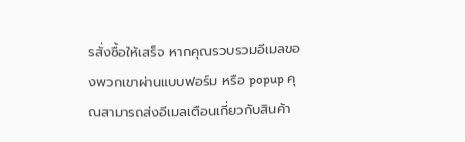รสั่งซื้อให้เสร็จ หากคุณรวบรวมอีเมลของพวกเขาผ่านแบบฟอร์ม หรือ popup คุณสามารถส่งอีเมลเตือนเกี่ยวกับสินค้า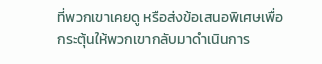ที่พวกเขาเคยดู หรือส่งข้อเสนอพิเศษเพื่อกระตุ้นให้พวกเขากลับมาดำเนินการ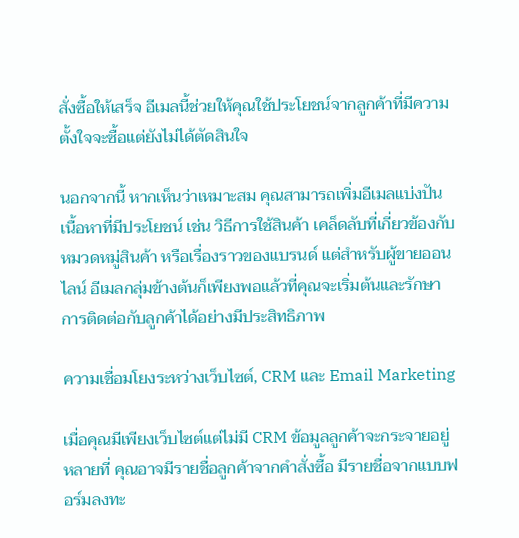สั่งซื้อให้เสร็จ อีเมลนี้ช่วยให้คุณใช้ประโยชน์จากลูกค้าที่มีความตั้งใจจะซื้อแต่ยังไม่ได้ตัดสินใจ

นอกจากนี้ หากเห็นว่าเหมาะสม คุณสามารถเพิ่มอีเมลแบ่งปันเนื้อหาที่มีประโยชน์ เช่น วิธีการใช้สินค้า เคล็ดลับที่เกี่ยวข้องกับหมวดหมู่สินค้า หรือเรื่องราวของแบรนด์ แต่สำหรับผู้ขายออนไลน์ อีเมลกลุ่มข้างต้นก็เพียงพอแล้วที่คุณจะเริ่มต้นและรักษาการติดต่อกับลูกค้าได้อย่างมีประสิทธิภาพ

ความเชื่อมโยงระหว่างเว็บไซต์, CRM และ Email Marketing

เมื่อคุณมีเพียงเว็บไซต์แต่ไม่มี CRM ข้อมูลลูกค้าจะกระจายอยู่หลายที่ คุณอาจมีรายชื่อลูกค้าจากคำสั่งซื้อ มีรายชื่อจากแบบฟอร์มลงทะ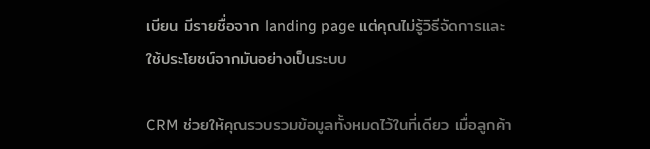เบียน มีรายชื่อจาก landing page แต่คุณไม่รู้วิธีจัดการและใช้ประโยชน์จากมันอย่างเป็นระบบ

CRM ช่วยให้คุณรวบรวมข้อมูลทั้งหมดไว้ในที่เดียว เมื่อลูกค้า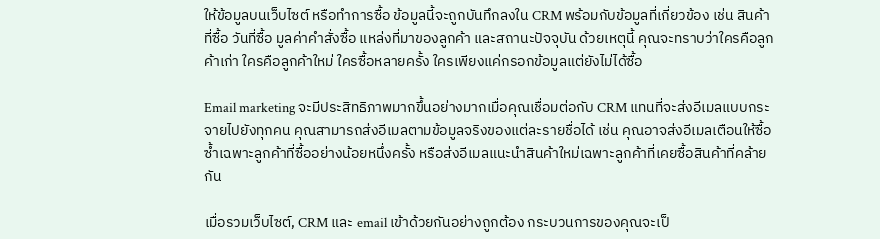ให้ข้อมูลบนเว็บไซต์ หรือทำการซื้อ ข้อมูลนี้จะถูกบันทึกลงใน CRM พร้อมกับข้อมูลที่เกี่ยวข้อง เช่น สินค้าที่ซื้อ วันที่ซื้อ มูลค่าคำสั่งซื้อ แหล่งที่มาของลูกค้า และสถานะปัจจุบัน ด้วยเหตุนี้ คุณจะทราบว่าใครคือลูกค้าเก่า ใครคือลูกค้าใหม่ ใครซื้อหลายครั้ง ใครเพียงแค่กรอกข้อมูลแต่ยังไม่ได้ซื้อ

Email marketing จะมีประสิทธิภาพมากขึ้นอย่างมากเมื่อคุณเชื่อมต่อกับ CRM แทนที่จะส่งอีเมลแบบกระจายไปยังทุกคน คุณสามารถส่งอีเมลตามข้อมูลจริงของแต่ละรายชื่อได้ เช่น คุณอาจส่งอีเมลเตือนให้ซื้อซ้ำเฉพาะลูกค้าที่ซื้ออย่างน้อยหนึ่งครั้ง หรือส่งอีเมลแนะนำสินค้าใหม่เฉพาะลูกค้าที่เคยซื้อสินค้าที่คล้ายกัน

เมื่อรวมเว็บไซต์, CRM และ email เข้าด้วยกันอย่างถูกต้อง กระบวนการของคุณจะเป็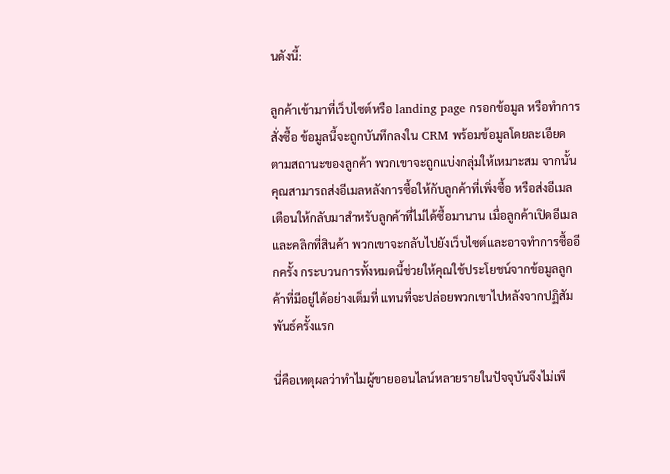นดังนี้:

ลูกค้าเข้ามาที่เว็บไซต์หรือ landing page กรอกข้อมูล หรือทำการสั่งซื้อ ข้อมูลนี้จะถูกบันทึกลงใน CRM พร้อมข้อมูลโดยละเอียด ตามสถานะของลูกค้า พวกเขาจะถูกแบ่งกลุ่มให้เหมาะสม จากนั้นคุณสามารถส่งอีเมลหลังการซื้อให้กับลูกค้าที่เพิ่งซื้อ หรือส่งอีเมลเตือนให้กลับมาสำหรับลูกค้าที่ไม่ได้ซื้อมานาน เมื่อลูกค้าเปิดอีเมลและคลิกที่สินค้า พวกเขาจะกลับไปยังเว็บไซต์และอาจทำการซื้ออีกครั้ง กระบวนการทั้งหมดนี้ช่วยให้คุณใช้ประโยชน์จากข้อมูลลูกค้าที่มีอยู่ได้อย่างเต็มที่ แทนที่จะปล่อยพวกเขาไปหลังจากปฏิสัมพันธ์ครั้งแรก

นี่คือเหตุผลว่าทำไมผู้ขายออนไลน์หลายรายในปัจจุบันจึงไม่เพี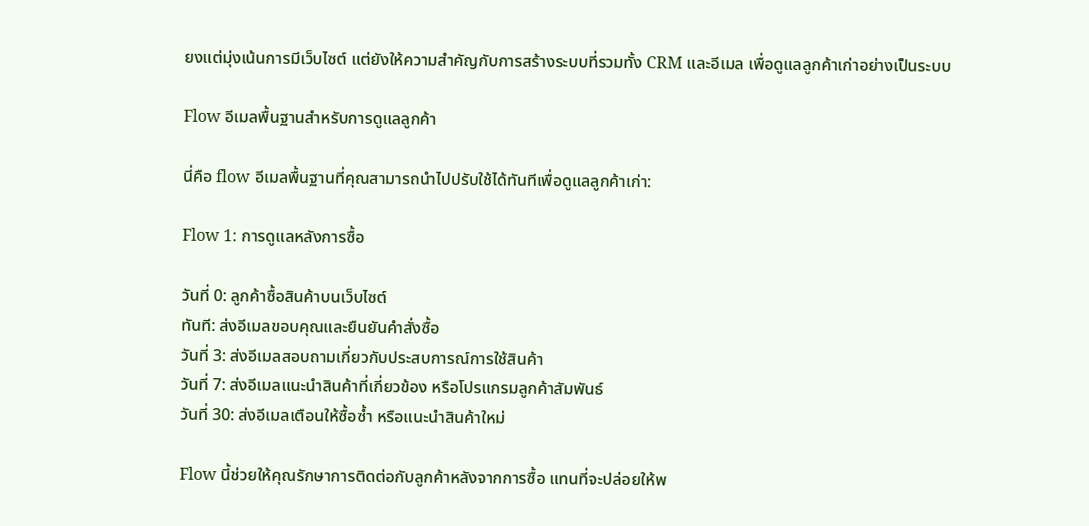ยงแต่มุ่งเน้นการมีเว็บไซต์ แต่ยังให้ความสำคัญกับการสร้างระบบที่รวมทั้ง CRM และอีเมล เพื่อดูแลลูกค้าเก่าอย่างเป็นระบบ

Flow อีเมลพื้นฐานสำหรับการดูแลลูกค้า

นี่คือ flow อีเมลพื้นฐานที่คุณสามารถนำไปปรับใช้ได้ทันทีเพื่อดูแลลูกค้าเก่า:

Flow 1: การดูแลหลังการซื้อ

วันที่ 0: ลูกค้าซื้อสินค้าบนเว็บไซต์
ทันที: ส่งอีเมลขอบคุณและยืนยันคำสั่งซื้อ
วันที่ 3: ส่งอีเมลสอบถามเกี่ยวกับประสบการณ์การใช้สินค้า
วันที่ 7: ส่งอีเมลแนะนำสินค้าที่เกี่ยวข้อง หรือโปรแกรมลูกค้าสัมพันธ์
วันที่ 30: ส่งอีเมลเตือนให้ซื้อซ้ำ หรือแนะนำสินค้าใหม่

Flow นี้ช่วยให้คุณรักษาการติดต่อกับลูกค้าหลังจากการซื้อ แทนที่จะปล่อยให้พ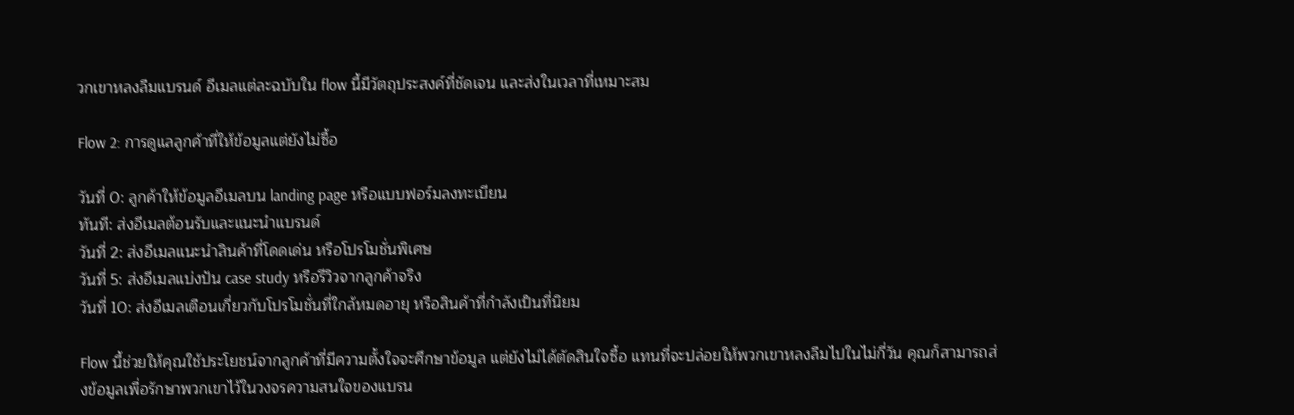วกเขาหลงลืมแบรนด์ อีเมลแต่ละฉบับใน flow นี้มีวัตถุประสงค์ที่ชัดเจน และส่งในเวลาที่เหมาะสม

Flow 2: การดูแลลูกค้าที่ให้ข้อมูลแต่ยังไม่ซื้อ

วันที่ 0: ลูกค้าให้ข้อมูลอีเมลบน landing page หรือแบบฟอร์มลงทะเบียน
ทันที: ส่งอีเมลต้อนรับและแนะนำแบรนด์
วันที่ 2: ส่งอีเมลแนะนำสินค้าที่โดดเด่น หรือโปรโมชั่นพิเศษ
วันที่ 5: ส่งอีเมลแบ่งปัน case study หรือรีวิวจากลูกค้าจริง
วันที่ 10: ส่งอีเมลเตือนเกี่ยวกับโปรโมชั่นที่ใกล้หมดอายุ หรือสินค้าที่กำลังเป็นที่นิยม

Flow นี้ช่วยให้คุณใช้ประโยชน์จากลูกค้าที่มีความตั้งใจจะศึกษาข้อมูล แต่ยังไม่ได้ตัดสินใจซื้อ แทนที่จะปล่อยให้พวกเขาหลงลืมไปในไม่กี่วัน คุณก็สามารถส่งข้อมูลเพื่อรักษาพวกเขาไว้ในวงจรความสนใจของแบรน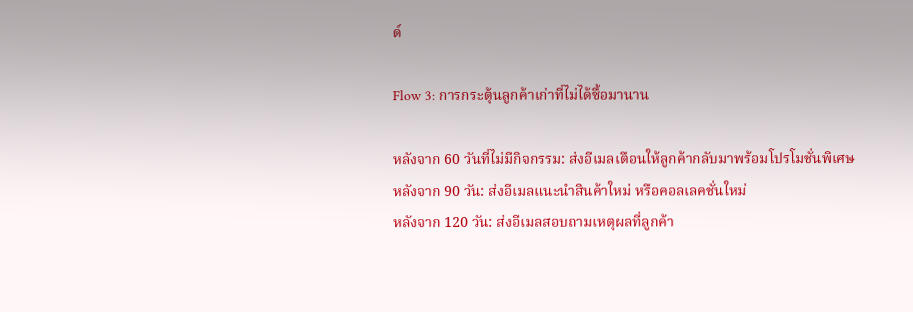ด์

Flow 3: การกระตุ้นลูกค้าเก่าที่ไม่ได้ซื้อมานาน

หลังจาก 60 วันที่ไม่มีกิจกรรม: ส่งอีเมลเตือนให้ลูกค้ากลับมาพร้อมโปรโมชั่นพิเศษ
หลังจาก 90 วัน: ส่งอีเมลแนะนำสินค้าใหม่ หรือคอลเลคชั่นใหม่
หลังจาก 120 วัน: ส่งอีเมลสอบถามเหตุผลที่ลูกค้า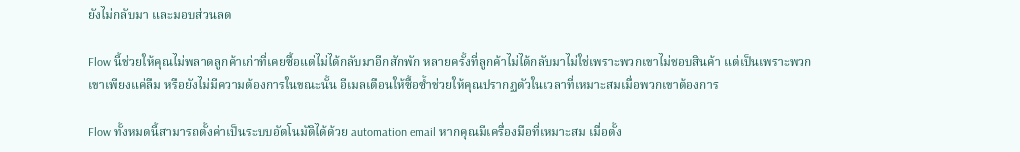ยังไม่กลับมา และมอบส่วนลด

Flow นี้ช่วยให้คุณไม่พลาดลูกค้าเก่าที่เคยซื้อแต่ไม่ได้กลับมาอีกสักพัก หลายครั้งที่ลูกค้าไม่ได้กลับมาไม่ใช่เพราะพวกเขาไม่ชอบสินค้า แต่เป็นเพราะพวกเขาเพียงแค่ลืม หรือยังไม่มีความต้องการในขณะนั้น อีเมลเตือนให้ซื้อซ้ำช่วยให้คุณปรากฏตัวในเวลาที่เหมาะสมเมื่อพวกเขาต้องการ

Flow ทั้งหมดนี้สามารถตั้งค่าเป็นระบบอัตโนมัติได้ด้วย automation email หากคุณมีเครื่องมือที่เหมาะสม เมื่อตั้ง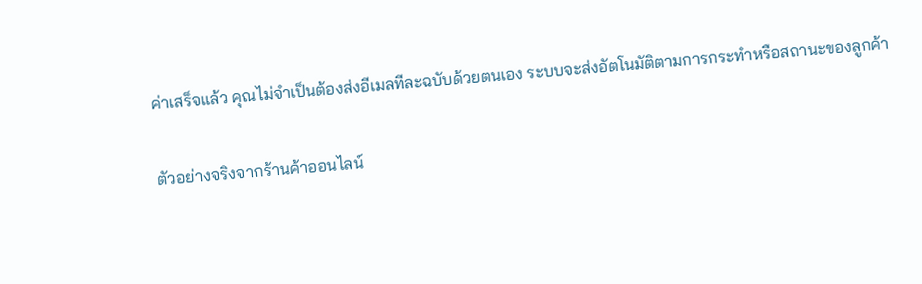ค่าเสร็จแล้ว คุณไม่จำเป็นต้องส่งอีเมลทีละฉบับด้วยตนเอง ระบบจะส่งอัตโนมัติตามการกระทำหรือสถานะของลูกค้า

ตัวอย่างจริงจากร้านค้าออนไลน์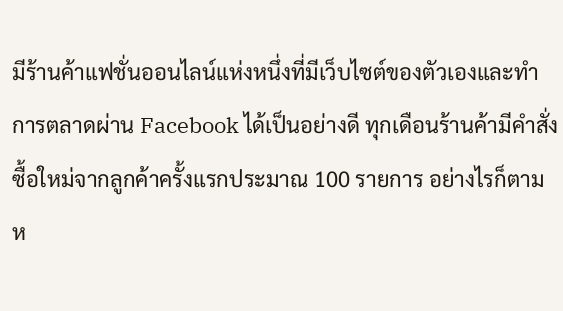มีร้านค้าแฟชั่นออนไลน์แห่งหนึ่งที่มีเว็บไซต์ของตัวเองและทำการตลาดผ่าน Facebook ได้เป็นอย่างดี ทุกเดือนร้านค้ามีคำสั่งซื้อใหม่จากลูกค้าครั้งแรกประมาณ 100 รายการ อย่างไรก็ตาม ห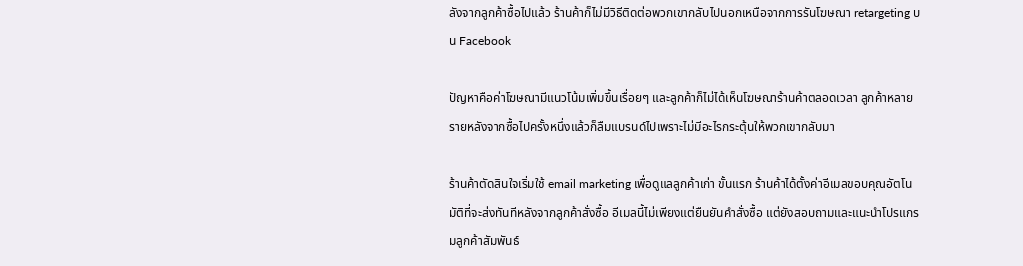ลังจากลูกค้าซื้อไปแล้ว ร้านค้าก็ไม่มีวิธีติดต่อพวกเขากลับไปนอกเหนือจากการรันโฆษณา retargeting บน Facebook

ปัญหาคือค่าโฆษณามีแนวโน้มเพิ่มขึ้นเรื่อยๆ และลูกค้าก็ไม่ได้เห็นโฆษณาร้านค้าตลอดเวลา ลูกค้าหลายรายหลังจากซื้อไปครั้งหนึ่งแล้วก็ลืมแบรนด์ไปเพราะไม่มีอะไรกระตุ้นให้พวกเขากลับมา

ร้านค้าตัดสินใจเริ่มใช้ email marketing เพื่อดูแลลูกค้าเก่า ขั้นแรก ร้านค้าได้ตั้งค่าอีเมลขอบคุณอัตโนมัติที่จะส่งทันทีหลังจากลูกค้าสั่งซื้อ อีเมลนี้ไม่เพียงแต่ยืนยันคำสั่งซื้อ แต่ยังสอบถามและแนะนำโปรแกรมลูกค้าสัมพันธ์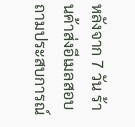หลังจาก 7 วัน ร้านค้าส่งอีเมลสอบถามประสบการณ์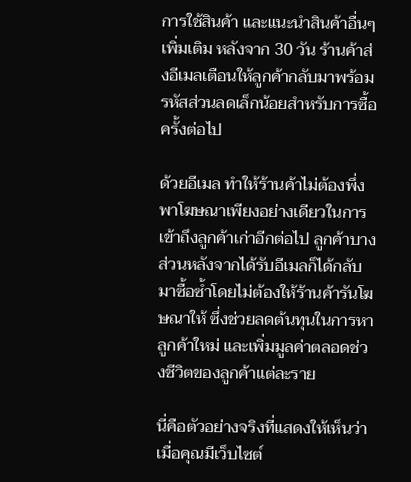การใช้สินค้า และแนะนำสินค้าอื่นๆ เพิ่มเติม หลังจาก 30 วัน ร้านค้าส่งอีเมลเตือนให้ลูกค้ากลับมาพร้อมรหัสส่วนลดเล็กน้อยสำหรับการซื้อครั้งต่อไป

ด้วยอีเมล ทำให้ร้านค้าไม่ต้องพึ่งพาโฆษณาเพียงอย่างเดียวในการเข้าถึงลูกค้าเก่าอีกต่อไป ลูกค้าบางส่วนหลังจากได้รับอีเมลก็ได้กลับมาซื้อซ้ำโดยไม่ต้องให้ร้านค้ารันโฆษณาให้ ซึ่งช่วยลดต้นทุนในการหาลูกค้าใหม่ และเพิ่มมูลค่าตลอดช่วงชีวิตของลูกค้าแต่ละราย

นี่คือตัวอย่างจริงที่แสดงให้เห็นว่าเมื่อคุณมีเว็บไซต์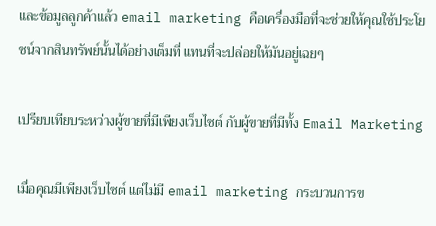และข้อมูลลูกค้าแล้ว email marketing คือเครื่องมือที่จะช่วยให้คุณใช้ประโยชน์จากสินทรัพย์นั้นได้อย่างเต็มที่ แทนที่จะปล่อยให้มันอยู่เฉยๆ

เปรียบเทียบระหว่างผู้ขายที่มีเพียงเว็บไซต์ กับผู้ขายที่มีทั้ง Email Marketing

เมื่อคุณมีเพียงเว็บไซต์ แต่ไม่มี email marketing กระบวนการข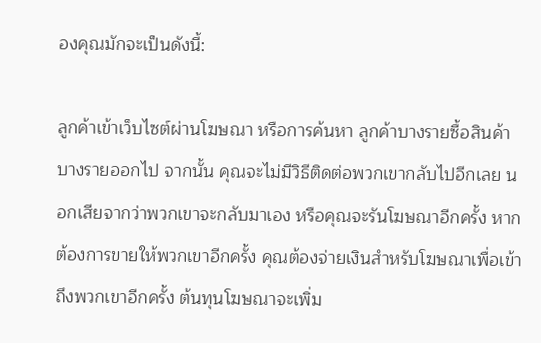องคุณมักจะเป็นดังนี้:

ลูกค้าเข้าเว็บไซต์ผ่านโฆษณา หรือการค้นหา ลูกค้าบางรายซื้อสินค้า บางรายออกไป จากนั้น คุณจะไม่มีวิธีติดต่อพวกเขากลับไปอีกเลย นอกเสียจากว่าพวกเขาจะกลับมาเอง หรือคุณจะรันโฆษณาอีกครั้ง หากต้องการขายให้พวกเขาอีกครั้ง คุณต้องจ่ายเงินสำหรับโฆษณาเพื่อเข้าถึงพวกเขาอีกครั้ง ต้นทุนโฆษณาจะเพิ่ม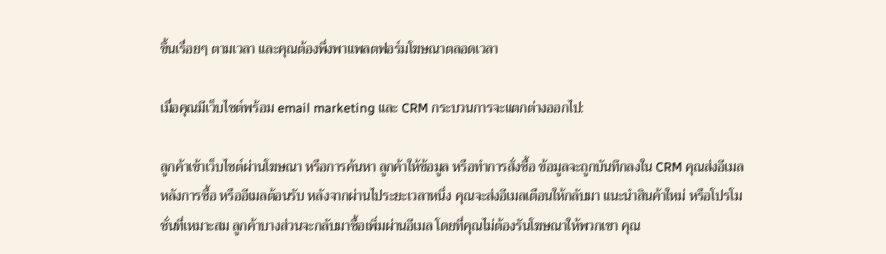ขึ้นเรื่อยๆ ตามเวลา และคุณต้องพึ่งพาแพลตฟอร์มโฆษณาตลอดเวลา

เมื่อคุณมีเว็บไซต์พร้อม email marketing และ CRM กระบวนการจะแตกต่างออกไป:

ลูกค้าเข้าเว็บไซต์ผ่านโฆษณา หรือการค้นหา ลูกค้าให้ข้อมูล หรือทำการสั่งซื้อ ข้อมูลจะถูกบันทึกลงใน CRM คุณส่งอีเมลหลังการซื้อ หรืออีเมลต้อนรับ หลังจากผ่านไประยะเวลาหนึ่ง คุณจะส่งอีเมลเตือนให้กลับมา แนะนำสินค้าใหม่ หรือโปรโมชั่นที่เหมาะสม ลูกค้าบางส่วนจะกลับมาซื้อเพิ่มผ่านอีเมล โดยที่คุณไม่ต้องรันโฆษณาให้พวกเขา คุณ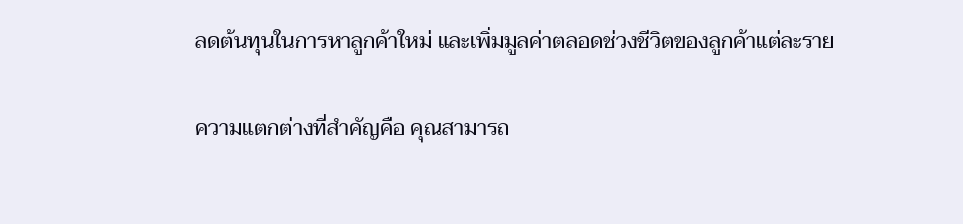ลดต้นทุนในการหาลูกค้าใหม่ และเพิ่มมูลค่าตลอดช่วงชีวิตของลูกค้าแต่ละราย

ความแตกต่างที่สำคัญคือ คุณสามารถ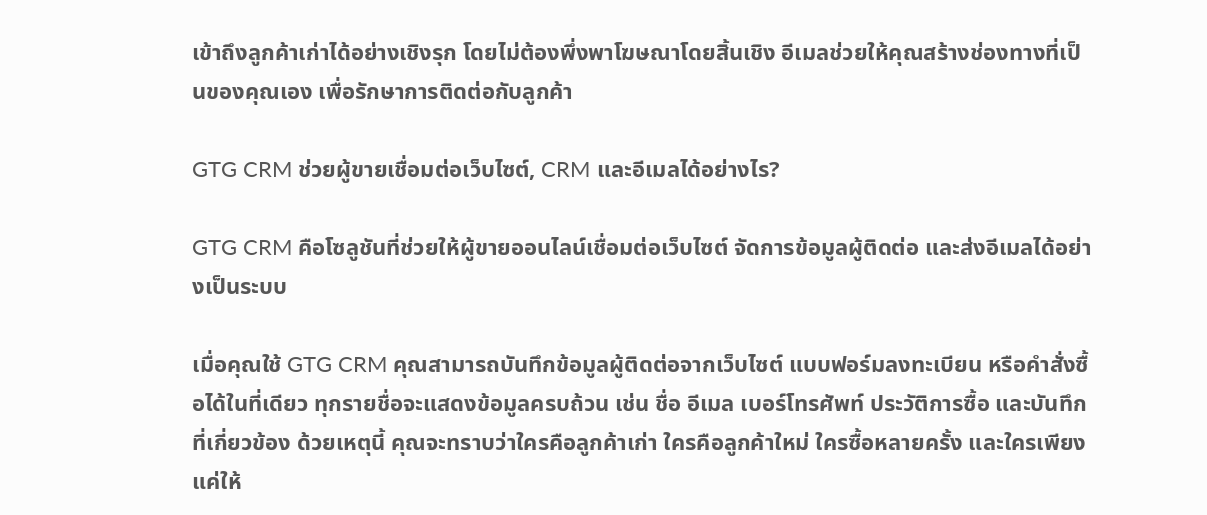เข้าถึงลูกค้าเก่าได้อย่างเชิงรุก โดยไม่ต้องพึ่งพาโฆษณาโดยสิ้นเชิง อีเมลช่วยให้คุณสร้างช่องทางที่เป็นของคุณเอง เพื่อรักษาการติดต่อกับลูกค้า

GTG CRM ช่วยผู้ขายเชื่อมต่อเว็บไซต์, CRM และอีเมลได้อย่างไร?

GTG CRM คือโซลูชันที่ช่วยให้ผู้ขายออนไลน์เชื่อมต่อเว็บไซต์ จัดการข้อมูลผู้ติดต่อ และส่งอีเมลได้อย่างเป็นระบบ

เมื่อคุณใช้ GTG CRM คุณสามารถบันทึกข้อมูลผู้ติดต่อจากเว็บไซต์ แบบฟอร์มลงทะเบียน หรือคำสั่งซื้อได้ในที่เดียว ทุกรายชื่อจะแสดงข้อมูลครบถ้วน เช่น ชื่อ อีเมล เบอร์โทรศัพท์ ประวัติการซื้อ และบันทึกที่เกี่ยวข้อง ด้วยเหตุนี้ คุณจะทราบว่าใครคือลูกค้าเก่า ใครคือลูกค้าใหม่ ใครซื้อหลายครั้ง และใครเพียงแค่ให้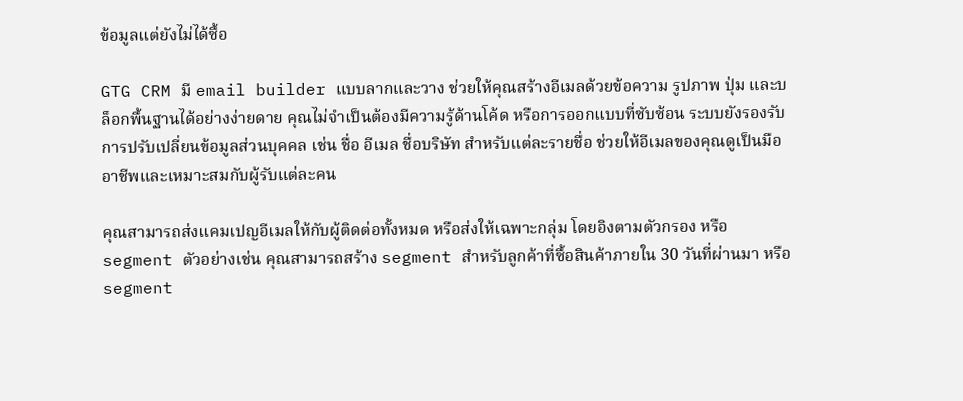ข้อมูลแต่ยังไม่ได้ซื้อ

GTG CRM มี email builder แบบลากและวาง ช่วยให้คุณสร้างอีเมลด้วยข้อความ รูปภาพ ปุ่ม และบล็อกพื้นฐานได้อย่างง่ายดาย คุณไม่จำเป็นต้องมีความรู้ด้านโค้ด หรือการออกแบบที่ซับซ้อน ระบบยังรองรับการปรับเปลี่ยนข้อมูลส่วนบุคคล เช่น ชื่อ อีเมล ชื่อบริษัท สำหรับแต่ละรายชื่อ ช่วยให้อีเมลของคุณดูเป็นมืออาชีพและเหมาะสมกับผู้รับแต่ละคน

คุณสามารถส่งแคมเปญอีเมลให้กับผู้ติดต่อทั้งหมด หรือส่งให้เฉพาะกลุ่ม โดยอิงตามตัวกรอง หรือ segment ตัวอย่างเช่น คุณสามารถสร้าง segment สำหรับลูกค้าที่ซื้อสินค้าภายใน 30 วันที่ผ่านมา หรือ segment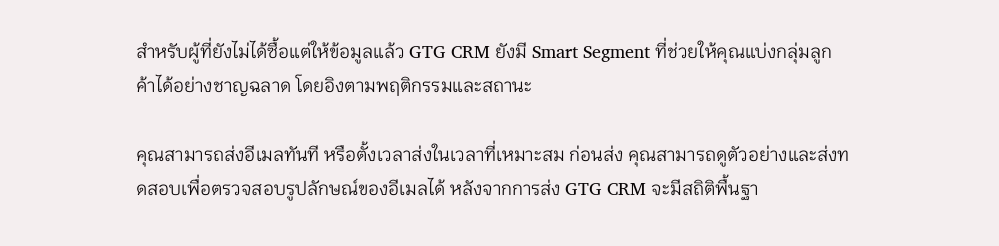สำหรับผู้ที่ยังไม่ได้ซื้อแต่ให้ข้อมูลแล้ว GTG CRM ยังมี Smart Segment ที่ช่วยให้คุณแบ่งกลุ่มลูกค้าได้อย่างชาญฉลาด โดยอิงตามพฤติกรรมและสถานะ

คุณสามารถส่งอีเมลทันที หรือตั้งเวลาส่งในเวลาที่เหมาะสม ก่อนส่ง คุณสามารถดูตัวอย่างและส่งทดสอบเพื่อตรวจสอบรูปลักษณ์ของอีเมลได้ หลังจากการส่ง GTG CRM จะมีสถิติพื้นฐา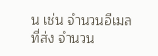น เช่น จำนวนอีเมลที่ส่ง จำนวน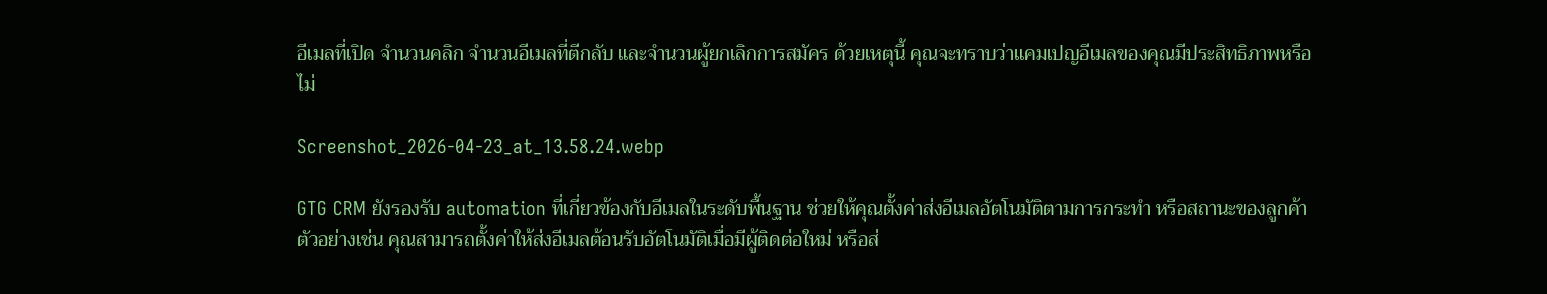อีเมลที่เปิด จำนวนคลิก จำนวนอีเมลที่ตีกลับ และจำนวนผู้ยกเลิกการสมัคร ด้วยเหตุนี้ คุณจะทราบว่าแคมเปญอีเมลของคุณมีประสิทธิภาพหรือไม่

Screenshot_2026-04-23_at_13.58.24.webp

GTG CRM ยังรองรับ automation ที่เกี่ยวข้องกับอีเมลในระดับพื้นฐาน ช่วยให้คุณตั้งค่าส่งอีเมลอัตโนมัติตามการกระทำ หรือสถานะของลูกค้า ตัวอย่างเช่น คุณสามารถตั้งค่าให้ส่งอีเมลต้อนรับอัตโนมัติเมื่อมีผู้ติดต่อใหม่ หรือส่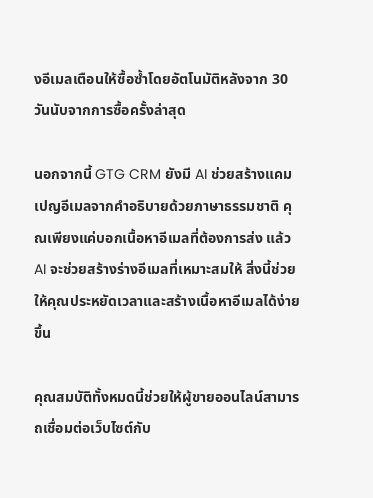งอีเมลเตือนให้ซื้อซ้ำโดยอัตโนมัติหลังจาก 30 วันนับจากการซื้อครั้งล่าสุด

นอกจากนี้ GTG CRM ยังมี AI ช่วยสร้างแคมเปญอีเมลจากคำอธิบายด้วยภาษาธรรมชาติ คุณเพียงแค่บอกเนื้อหาอีเมลที่ต้องการส่ง แล้ว AI จะช่วยสร้างร่างอีเมลที่เหมาะสมให้ สิ่งนี้ช่วยให้คุณประหยัดเวลาและสร้างเนื้อหาอีเมลได้ง่ายขึ้น

คุณสมบัติทั้งหมดนี้ช่วยให้ผู้ขายออนไลน์สามารถเชื่อมต่อเว็บไซต์กับ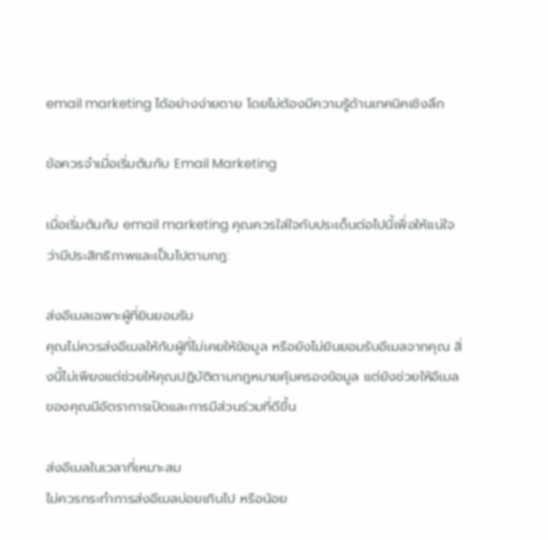email marketing ได้อย่างง่ายดาย โดยไม่ต้องมีความรู้ด้านเทคนิคเชิงลึก

ข้อควรจำเมื่อเริ่มต้นกับ Email Marketing

เมื่อเริ่มต้นกับ email marketing คุณควรใส่ใจกับประเด็นต่อไปนี้เพื่อให้แน่ใจว่ามีประสิทธิภาพและเป็นไปตามกฎ:

ส่งอีเมลเฉพาะผู้ที่ยินยอมรับ
คุณไม่ควรส่งอีเมลให้กับผู้ที่ไม่เคยให้ข้อมูล หรือยังไม่ยินยอมรับอีเมลจากคุณ สิ่งนี้ไม่เพียงแต่ช่วยให้คุณปฏิบัติตามกฎหมายคุ้มครองข้อมูล แต่ยังช่วยให้อีเมลของคุณมีอัตราการเปิดและการมีส่วนร่วมที่ดีขึ้น

ส่งอีเมลในเวลาที่เหมาะสม
ไม่ควรกระทำการส่งอีเมลบ่อยเกินไป หรือน้อย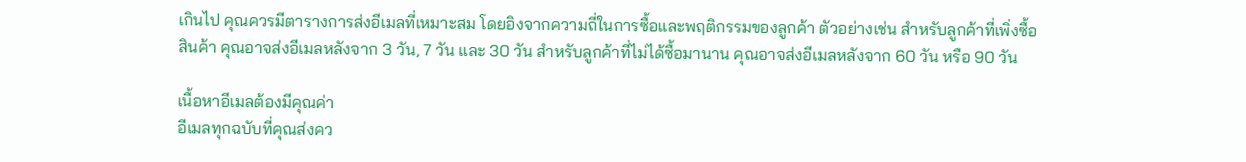เกินไป คุณควรมีตารางการส่งอีเมลที่เหมาะสม โดยอิงจากความถี่ในการซื้อและพฤติกรรมของลูกค้า ตัวอย่างเช่น สำหรับลูกค้าที่เพิ่งซื้อสินค้า คุณอาจส่งอีเมลหลังจาก 3 วัน, 7 วัน และ 30 วัน สำหรับลูกค้าที่ไม่ได้ซื้อมานาน คุณอาจส่งอีเมลหลังจาก 60 วัน หรือ 90 วัน

เนื้อหาอีเมลต้องมีคุณค่า
อีเมลทุกฉบับที่คุณส่งคว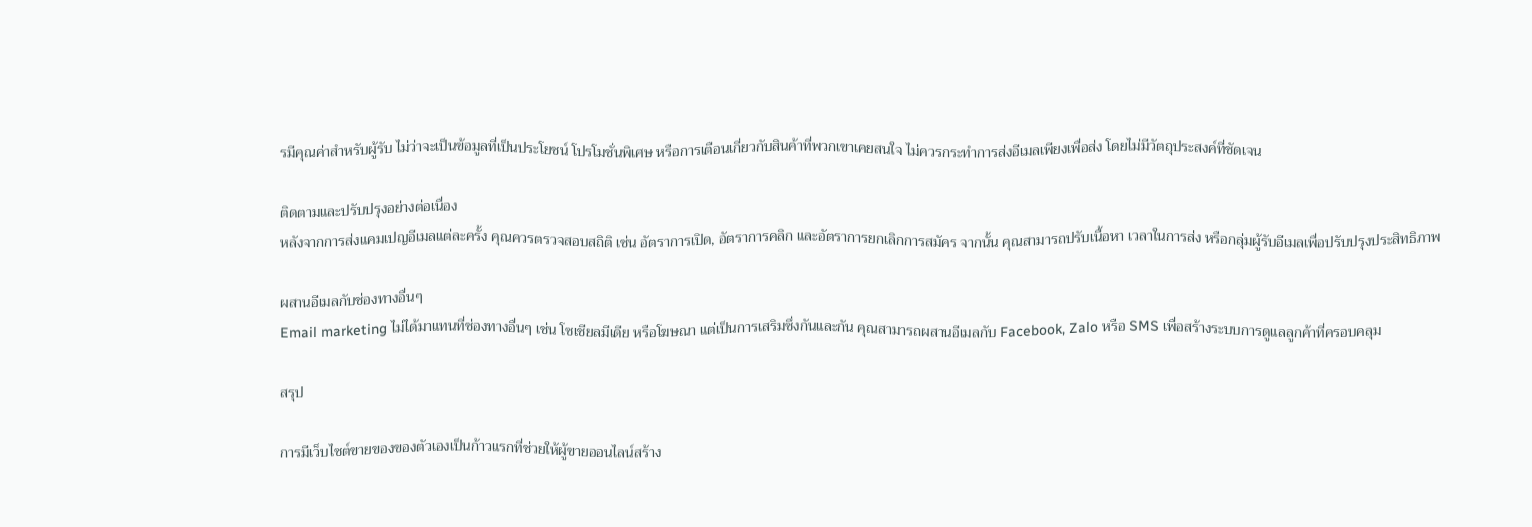รมีคุณค่าสำหรับผู้รับ ไม่ว่าจะเป็นข้อมูลที่เป็นประโยชน์ โปรโมชั่นพิเศษ หรือการเตือนเกี่ยวกับสินค้าที่พวกเขาเคยสนใจ ไม่ควรกระทำการส่งอีเมลเพียงเพื่อส่ง โดยไม่มีวัตถุประสงค์ที่ชัดเจน

ติดตามและปรับปรุงอย่างต่อเนื่อง
หลังจากการส่งแคมเปญอีเมลแต่ละครั้ง คุณควรตรวจสอบสถิติ เช่น อัตราการเปิด, อัตราการคลิก และอัตราการยกเลิกการสมัคร จากนั้น คุณสามารถปรับเนื้อหา เวลาในการส่ง หรือกลุ่มผู้รับอีเมลเพื่อปรับปรุงประสิทธิภาพ

ผสานอีเมลกับช่องทางอื่นๆ
Email marketing ไม่ได้มาแทนที่ช่องทางอื่นๆ เช่น โซเชียลมีเดีย หรือโฆษณา แต่เป็นการเสริมซึ่งกันและกัน คุณสามารถผสานอีเมลกับ Facebook, Zalo หรือ SMS เพื่อสร้างระบบการดูแลลูกค้าที่ครอบคลุม

สรุป

การมีเว็บไซต์ขายของของตัวเองเป็นก้าวแรกที่ช่วยให้ผู้ขายออนไลน์สร้าง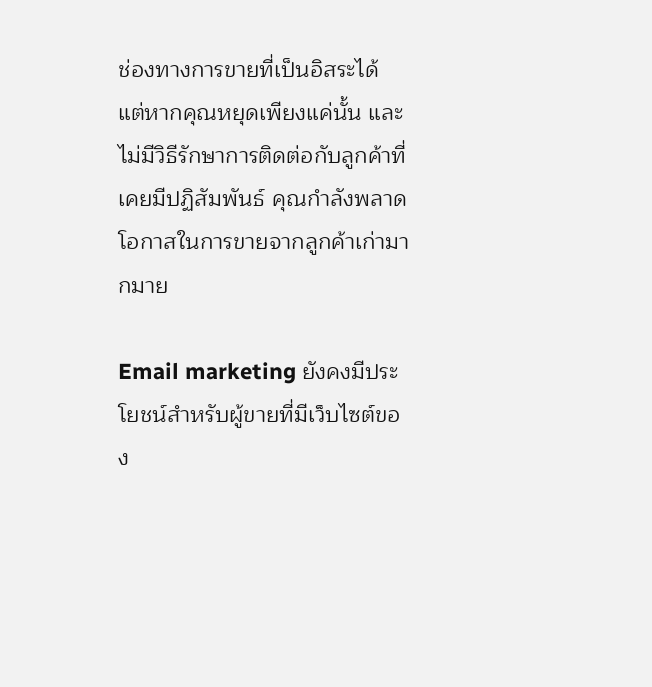ช่องทางการขายที่เป็นอิสระได้ แต่หากคุณหยุดเพียงแค่นั้น และไม่มีวิธีรักษาการติดต่อกับลูกค้าที่เคยมีปฏิสัมพันธ์ คุณกำลังพลาดโอกาสในการขายจากลูกค้าเก่ามากมาย

Email marketing ยังคงมีประโยชน์สำหรับผู้ขายที่มีเว็บไซต์ของ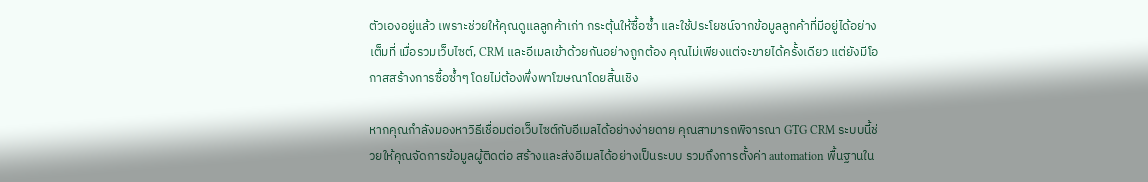ตัวเองอยู่แล้ว เพราะช่วยให้คุณดูแลลูกค้าเก่า กระตุ้นให้ซื้อซ้ำ และใช้ประโยชน์จากข้อมูลลูกค้าที่มีอยู่ได้อย่างเต็มที่ เมื่อรวมเว็บไซต์, CRM และอีเมลเข้าด้วยกันอย่างถูกต้อง คุณไม่เพียงแต่จะขายได้ครั้งเดียว แต่ยังมีโอกาสสร้างการซื้อซ้ำๆ โดยไม่ต้องพึ่งพาโฆษณาโดยสิ้นเชิง

หากคุณกำลังมองหาวิธีเชื่อมต่อเว็บไซต์กับอีเมลได้อย่างง่ายดาย คุณสามารถพิจารณา GTG CRM ระบบนี้ช่วยให้คุณจัดการข้อมูลผู้ติดต่อ สร้างและส่งอีเมลได้อย่างเป็นระบบ รวมถึงการตั้งค่า automation พื้นฐานใน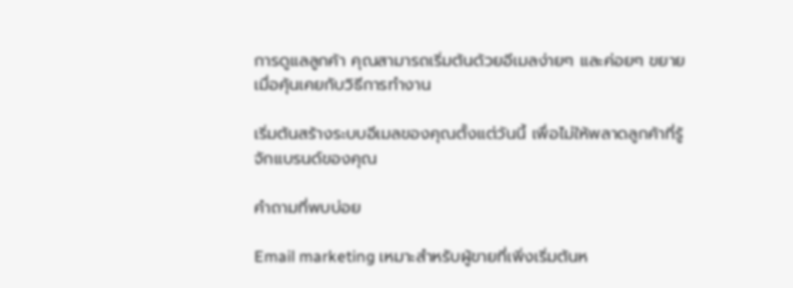การดูแลลูกค้า คุณสามารถเริ่มต้นด้วยอีเมลง่ายๆ และค่อยๆ ขยายเมื่อคุ้นเคยกับวิธีการทำงาน

เริ่มต้นสร้างระบบอีเมลของคุณตั้งแต่วันนี้ เพื่อไม่ให้พลาดลูกค้าที่รู้จักแบรนด์ของคุณ

คำถามที่พบบ่อย

Email marketing เหมาะสำหรับผู้ขายที่เพิ่งเริ่มต้นห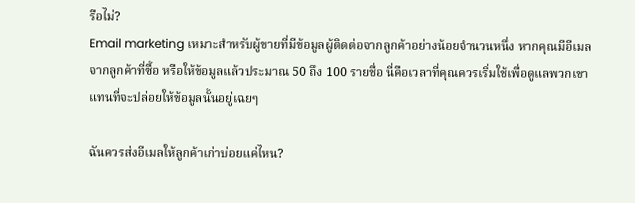รือไม่?
Email marketing เหมาะสำหรับผู้ขายที่มีข้อมูลผู้ติดต่อจากลูกค้าอย่างน้อยจำนวนหนึ่ง หากคุณมีอีเมลจากลูกค้าที่ซื้อ หรือให้ข้อมูลแล้วประมาณ 50 ถึง 100 รายชื่อ นี่คือเวลาที่คุณควรเริ่มใช้เพื่อดูแลพวกเขา แทนที่จะปล่อยให้ข้อมูลนั้นอยู่เฉยๆ

ฉันควรส่งอีเมลให้ลูกค้าเก่าบ่อยแค่ไหน?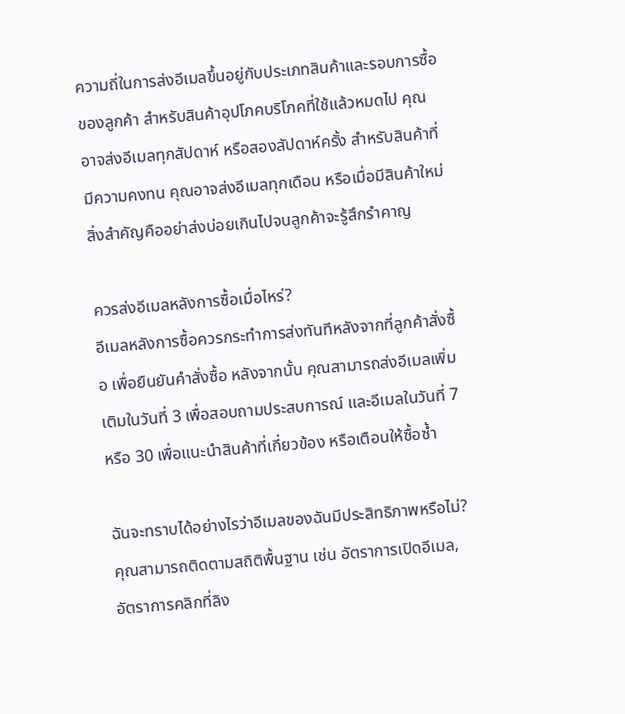ความถี่ในการส่งอีเมลขึ้นอยู่กับประเภทสินค้าและรอบการซื้อของลูกค้า สำหรับสินค้าอุปโภคบริโภคที่ใช้แล้วหมดไป คุณอาจส่งอีเมลทุกสัปดาห์ หรือสองสัปดาห์ครั้ง สำหรับสินค้าที่มีความคงทน คุณอาจส่งอีเมลทุกเดือน หรือเมื่อมีสินค้าใหม่ สิ่งสำคัญคืออย่าส่งบ่อยเกินไปจนลูกค้าจะรู้สึกรำคาญ

ควรส่งอีเมลหลังการซื้อเมื่อไหร่?
อีเมลหลังการซื้อควรกระทำการส่งทันทีหลังจากที่ลูกค้าสั่งซื้อ เพื่อยืนยันคำสั่งซื้อ หลังจากนั้น คุณสามารถส่งอีเมลเพิ่มเติมในวันที่ 3 เพื่อสอบถามประสบการณ์ และอีเมลในวันที่ 7 หรือ 30 เพื่อแนะนำสินค้าที่เกี่ยวข้อง หรือเตือนให้ซื้อซ้ำ

ฉันจะทราบได้อย่างไรว่าอีเมลของฉันมีประสิทธิภาพหรือไม่?
คุณสามารถติดตามสถิติพื้นฐาน เช่น อัตราการเปิดอีเมล, อัตราการคลิกที่ลิง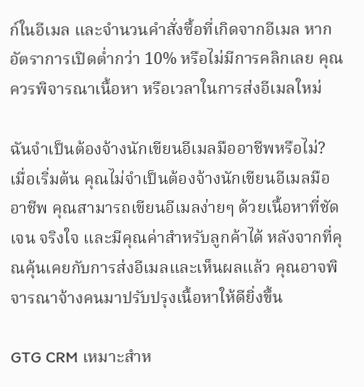ก์ในอีเมล และจำนวนคำสั่งซื้อที่เกิดจากอีเมล หากอัตราการเปิดต่ำกว่า 10% หรือไม่มีการคลิกเลย คุณควรพิจารณาเนื้อหา หรือเวลาในการส่งอีเมลใหม่

ฉันจำเป็นต้องจ้างนักเขียนอีเมลมืออาชีพหรือไม่?
เมื่อเริ่มต้น คุณไม่จำเป็นต้องจ้างนักเขียนอีเมลมืออาชีพ คุณสามารถเขียนอีเมลง่ายๆ ด้วยเนื้อหาที่ชัดเจน จริงใจ และมีคุณค่าสำหรับลูกค้าได้ หลังจากที่คุณคุ้นเคยกับการส่งอีเมลและเห็นผลแล้ว คุณอาจพิจารณาจ้างคนมาปรับปรุงเนื้อหาให้ดียิ่งขึ้น

GTG CRM เหมาะสำห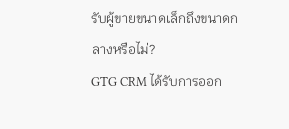รับผู้ขายขนาดเล็กถึงขนาดกลางหรือไม่?
GTG CRM ได้รับการออก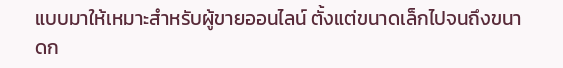แบบมาให้เหมาะสำหรับผู้ขายออนไลน์ ตั้งแต่ขนาดเล็กไปจนถึงขนาดก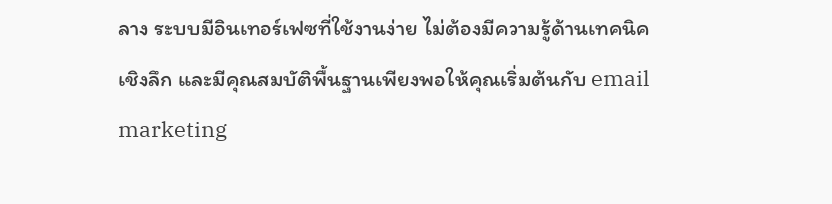ลาง ระบบมีอินเทอร์เฟซที่ใช้งานง่าย ไม่ต้องมีความรู้ด้านเทคนิคเชิงลึก และมีคุณสมบัติพื้นฐานเพียงพอให้คุณเริ่มต้นกับ email marketing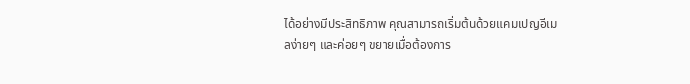ได้อย่างมีประสิทธิภาพ คุณสามารถเริ่มต้นด้วยแคมเปญอีเมลง่ายๆ และค่อยๆ ขยายเมื่อต้องการ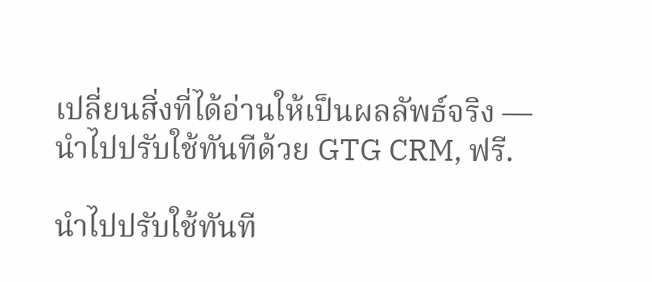เปลี่ยนสิ่งที่ได้อ่านให้เป็นผลลัพธ์จริง — นำไปปรับใช้ทันทีด้วย GTG CRM, ฟรี.

นำไปปรับใช้ทันที